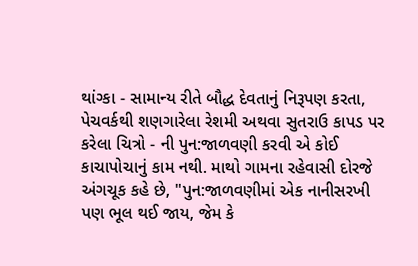થાંગ્કા - સામાન્ય રીતે બૌદ્ધ દેવતાનું નિરૂપણ કરતા, પેચવર્કથી શણગારેલા રેશમી અથવા સુતરાઉ કાપડ પર કરેલા ચિત્રો - ની પુન:જાળવણી કરવી એ કોઈ કાચાપોચાનું કામ નથી. માથો ગામના રહેવાસી દોરજે અંગચૂક કહે છે, "પુન:જાળવણીમાં એક નાનીસરખી પણ ભૂલ થઈ જાય, જેમ કે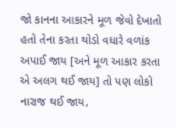જો કાનના આકારને મૂળ જેવો દેખાતો હતો તેના કરતા થોડો વધારે વળાંક અપાઈ જાય [અને મૂળ આકાર કરતા એ અલગ થઈ જાય] તો પણ લોકો નારાજ થઈ જાય,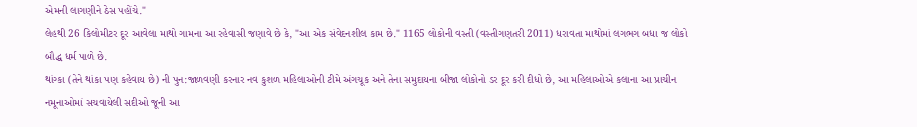એમની લાગણીને ઠેસ પહોંચે."
લેહથી 26 કિલોમીટર દૂર આવેલા માથો ગામના આ રહેવાસી જણાવે છે કે, "આ એક સંવેદનશીલ કામ છે." 1165 લોકોની વસ્તી (વસ્તીગણતરી 2011) ધરાવતા માથોમાં લગભગ બધા જ લોકો બૌદ્ધ ધર્મ પાળે છે.
થાંગ્કા (તેને થાંકા પણ કહેવાય છે) ની પુન:જાળવણી કરનાર નવ કુશળ મહિલાઓની ટીમે અંગચૂક અને તેના સમુદાયના બીજા લોકોનો ડર દૂર કરી દીધો છે, આ મહિલાઓએ કલાના આ પ્રાચીન નમૂનાઓમાં સચવાયેલી સદીઓ જૂની આ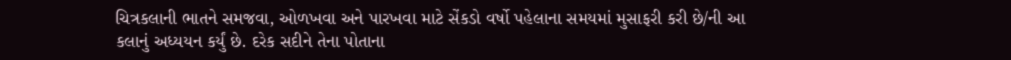ચિત્રકલાની ભાતને સમજવા, ઓળખવા અને પારખવા માટે સેંકડો વર્ષો પહેલાના સમયમાં મુસાફરી કરી છે/ની આ કલાનું અધ્યયન કર્યું છે. દરેક સદીને તેના પોતાના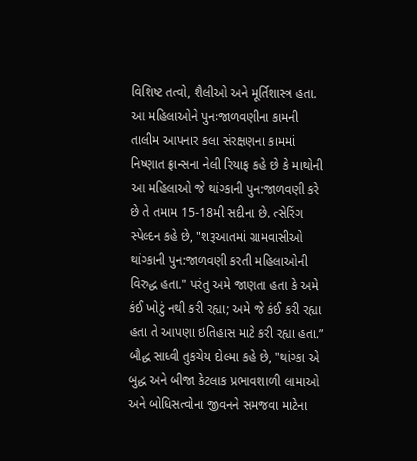વિશિષ્ટ તત્વો, શૈલીઓ અને મૂર્તિશાસ્ત્ર હતા.
આ મહિલાઓને પુનઃજાળવણીના કામની તાલીમ આપનાર કલા સંરક્ષણના કામમાં નિષ્ણાત ફ્રાન્સના નેલી રિયાફ કહે છે કે માથોની આ મહિલાઓ જે થાંગ્કાની પુન:જાળવણી કરે છે તે તમામ 15-18મી સદીના છે. ત્સેરિંગ સ્પેલ્દન કહે છે, "શરૂઆતમાં ગ્રામવાસીઓ થાંગ્કાની પુન:જાળવણી કરતી મહિલાઓની વિરુદ્ધ હતા." પરંતુ અમે જાણતા હતા કે અમે કંઈ ખોટું નથી કરી રહ્યા; અમે જે કંઈ કરી રહ્યા હતા તે આપણા ઇતિહાસ માટે કરી રહ્યા હતા.”
બૌદ્ધ સાધ્વી તુકચેય દોલ્મા કહે છે, "થાંગ્કા એ બુદ્ધ અને બીજા કેટલાક પ્રભાવશાળી લામાઓ અને બોધિસત્વોના જીવનને સમજવા માટેના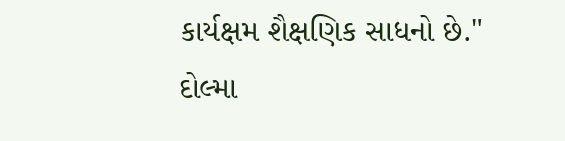કાર્યક્ષમ શૈક્ષણિક સાધનો છે." દોલ્મા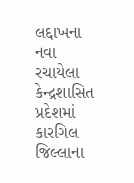લદ્દાખના નવા રચાયેલા કેન્દ્રશાસિત પ્રદેશમાં કારગિલ જિલ્લાના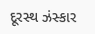દૂરસ્થ ઝંસ્કાર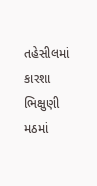તહેસીલમાં કારશા ભિક્ષુણી મઠમાં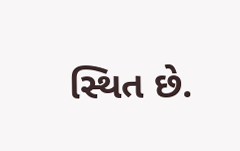સ્થિત છે.